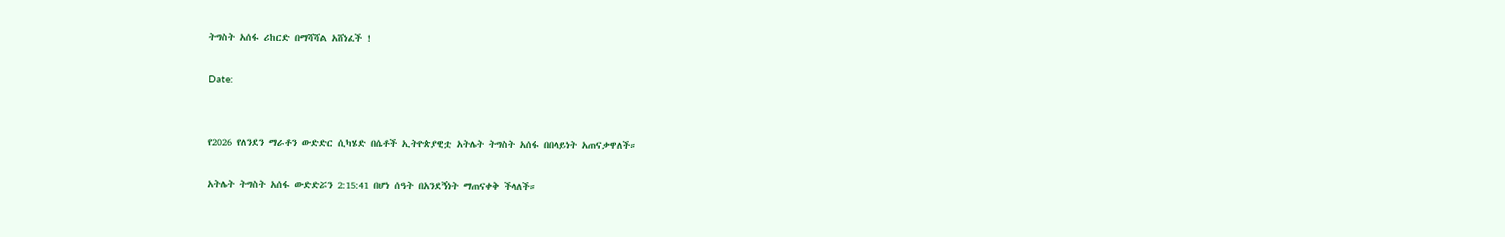ትግስት አሰፋ ሪከርድ በማሻሻል አሸነፈች !

Date:


የ2026 የለንደን ማራቶን ውድድር ሲካሄድ በሴቶች ኢትዮጵያዊቷ አትሌት ትግስት አሰፋ በበላይነት አጠናቃዋለች።

አትሌት ትግስት አሰፋ ውድድሯን 2:15:41 በሆነ ሰዓት በአንደኝነት ማጠናቀቅ ችላለች።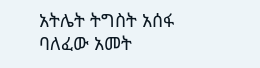አትሌት ትግስት አሰፋ ባለፈው አመት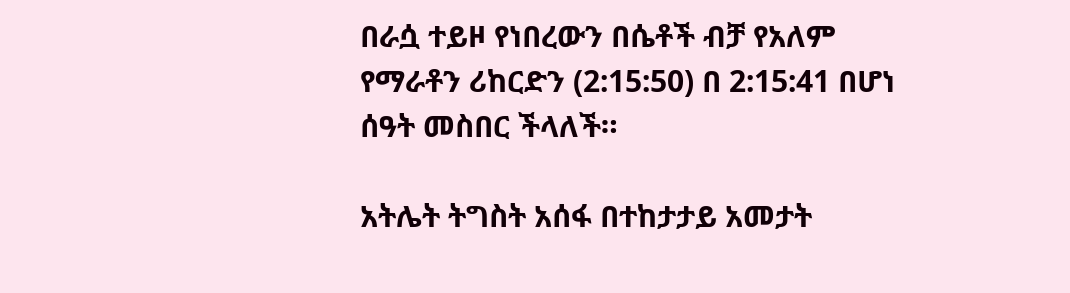በራሷ ተይዞ የነበረውን በሴቶች ብቻ የአለም የማራቶን ሪከርድን (2:15:50) በ 2:15:41 በሆነ ሰዓት መስበር ችላለች።

አትሌት ትግስት አሰፋ በተከታታይ አመታት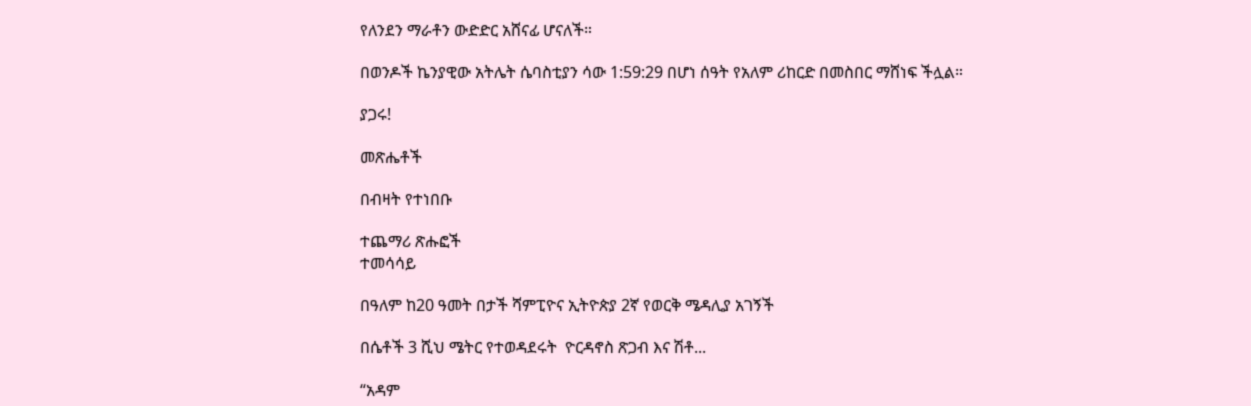የለንደን ማራቶን ውድድር አሸናፊ ሆናለች።

በወንዶች ኬንያዊው አትሌት ሴባስቲያን ሳው 1:59:29 በሆነ ሰዓት የአለም ሪከርድ በመስበር ማሸነፍ ችሏል።

ያጋሩ!

መጽሔቶች

በብዛት የተነበቡ

ተጨማሪ ጽሑፎች
ተመሳሳይ

በዓለም ከ20 ዓመት በታች ሻምፒዮና ኢትዮጵያ 2ኛ የወርቅ ሜዳሊያ አገኝች

በሴቶች 3 ሺህ ሜትር የተወዳደሩት  ዮርዳኖስ ጽጋብ እና ሽቶ...

“አዳም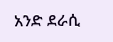አንድ ደራሲ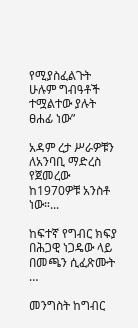የሚያስፈልጉት ሁሉም ግብዓቶች ተሟልተው ያሉት ፀሐፊ ነው”

አዳም ረታ ሥራዎቹን ለአንባቢ ማድረስ የጀመረው ከ1970ዎቹ አንስቶ ነው።...

ከፍተኛ የግብር ክፍያ በሕጋዊ ነጋዴው ላይ በመጫን ሲፈጽሙት …

መንግስት ከግብር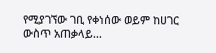የሚያገኘው ገቢ የቀነሰው ወይም ከሀገር ውስጥ አጠቃላይ...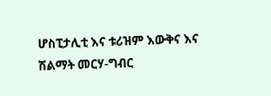ሆስፒታሊቲ እና ቱሪዝም እውቅና እና ሽልማት መርሃ-ግብር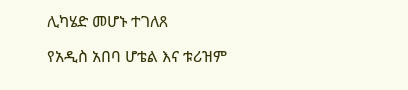ሊካሄድ መሆኑ ተገለጸ

የአዲስ አበባ ሆቴል እና ቱሪዝም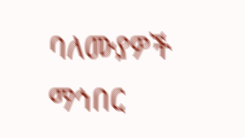ባለሙያዎች ማኅበር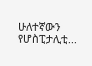ሁለተኛውን የሆስፒታሊቲ...